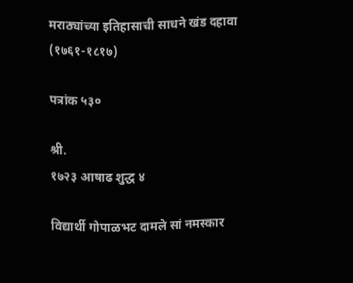मराठ्यांच्या इतिहासाची साधने खंड दहावा (१७६१-१८१७)

पत्रांक ५३०

श्री.
१७२३ आषाढ शुद्ध ४

विद्यार्थी गोपाळभट दामले सां नमस्कार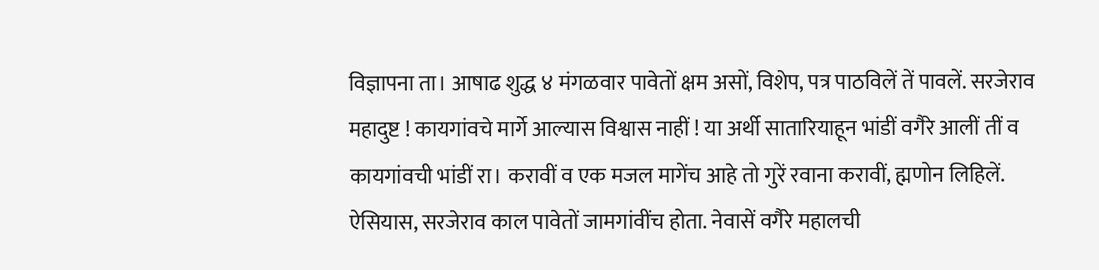विज्ञापना ता। आषाढ शुद्ध ४ मंगळवार पावेतों क्षम असों, विशेप, पत्र पाठविलें तें पावलें. सरजेराव महादुष्ट ! कायगांवचे मार्गे आल्यास विश्वास नाहीं ! या अर्थी सातारियाहून भांडीं वगैरे आलीं तीं व कायगांवची भांडीं रा। करावीं व एक मजल मागेंच आहे तो गुरें रवाना करावीं, ह्मणोन लिहिलें. ऐसियास, सरजेराव काल पावेतों जामगांवींच होता. नेवासें वगैरे महालची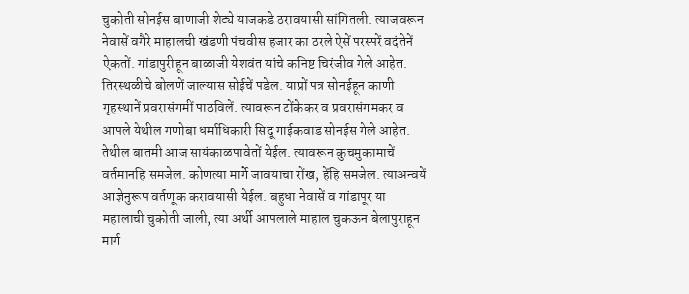चुकोती सोनईस बाणाजी शेट्ये याजकडे ठरावयासी सांगितली. त्याजवरून नेवासें वगैरे माहालची खंडणी पंचवीस हजार का ठरले ऐसें परस्परें वदंतेनें ऐकतों. गांडापुरीहून बाळाजी येशवंत यांचे कनिष्ट चिरंजीव गेले आहेत. तिरस्थळीचे बोलणें जाल्यास सोईचें पडेल. याप्रों पत्र सोनईहून काणी गृहस्थानें प्रवरासंगमीं पाठविलें. त्यावरून टोंकेकर व प्रवरासंगमकर व आपले येथील गणोबा धर्माधिकारी सिदू गाईकवाड सोनईस गेले आहेत. तेथील बातमी आज सायंकाळपावेतों येईल. त्यावरून कुचमुकामाचें वर्तमानहि समजेल. कोणत्या मार्गे जावयाचा रोंख, हेंहि समजेल. त्याअन्वयें आज्ञेनुरूप वर्तणूक करावयासी येईल. बहुधा नेवासें व गांडापूर या महालाची चुकोती जाली, त्या अर्थी आपलाले माहाल चुकऊन बेलापुराहून मार्ग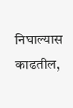निघाल्यास काढतील,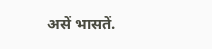असें भासतें.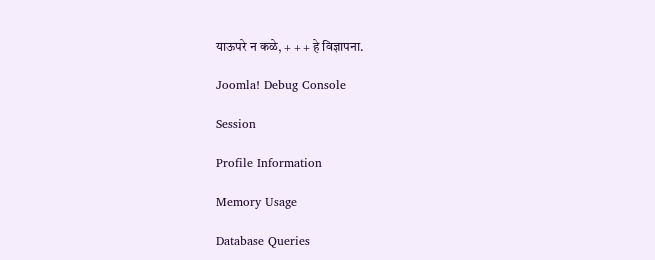याऊपरे न कळे, + + + हे विज्ञापना.

Joomla! Debug Console

Session

Profile Information

Memory Usage

Database Queries